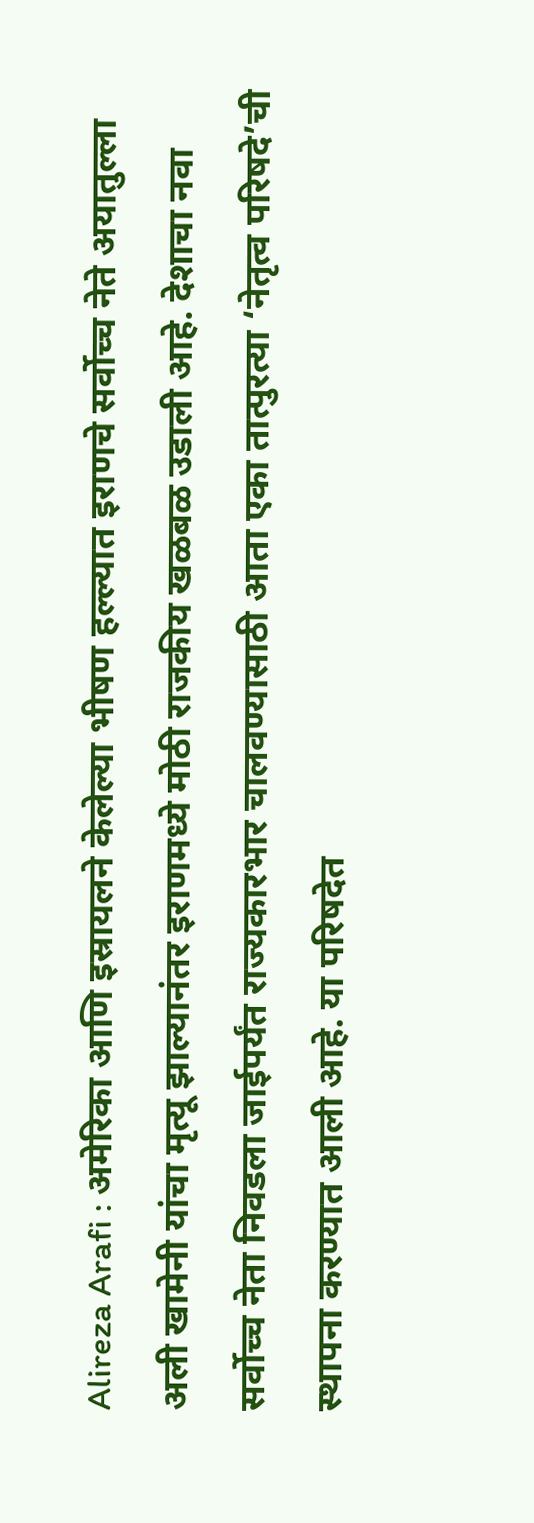Alireza Arafi : अमेरिका आणि इस्रायलने केलेल्या भीषण हल्ल्यात इराणचे सर्वोच्च नेते अयातुल्ला अली खामेनी यांचा मृत्यू झाल्यानंतर इराणमध्ये मोठी राजकीय खळबळ उडाली आहे. देशाचा नवा सर्वोच्च नेता निवडला जाईपर्यंत राज्यकारभार चालवण्यासाठी आता एका तात्पुरत्या ‘नेतृत्व परिषदे’ची स्थापना करण्यात आली आहे. या परिषदेत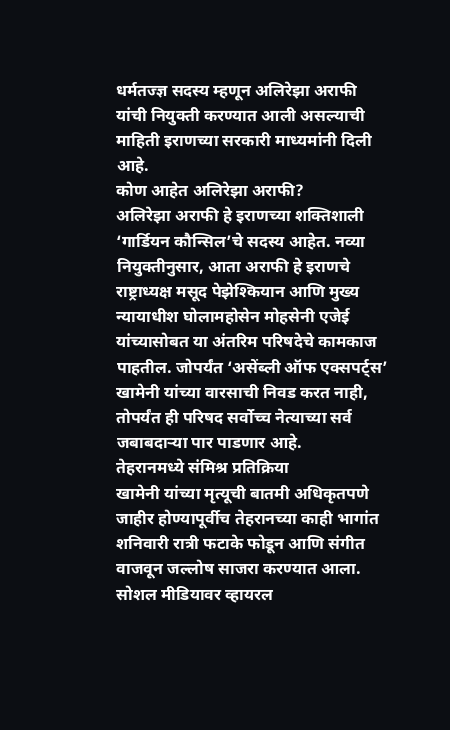धर्मतज्ज्ञ सदस्य म्हणून अलिरेझा अराफी यांची नियुक्ती करण्यात आली असल्याची माहिती इराणच्या सरकारी माध्यमांनी दिली आहे.
कोण आहेत अलिरेझा अराफी?
अलिरेझा अराफी हे इराणच्या शक्तिशाली ‘गार्डियन कौन्सिल’चे सदस्य आहेत. नव्या नियुक्तीनुसार, आता अराफी हे इराणचे राष्ट्राध्यक्ष मसूद पेझेश्कियान आणि मुख्य न्यायाधीश घोलामहोसेन मोहसेनी एजेई यांच्यासोबत या अंतरिम परिषदेचे कामकाज पाहतील. जोपर्यंत ‘असेंब्ली ऑफ एक्सपर्ट्स’ खामेनी यांच्या वारसाची निवड करत नाही, तोपर्यंत ही परिषद सर्वोच्च नेत्याच्या सर्व जबाबदाऱ्या पार पाडणार आहे.
तेहरानमध्ये संमिश्र प्रतिक्रिया
खामेनी यांच्या मृत्यूची बातमी अधिकृतपणे जाहीर होण्यापूर्वीच तेहरानच्या काही भागांत शनिवारी रात्री फटाके फोडून आणि संगीत वाजवून जल्लोष साजरा करण्यात आला. सोशल मीडियावर व्हायरल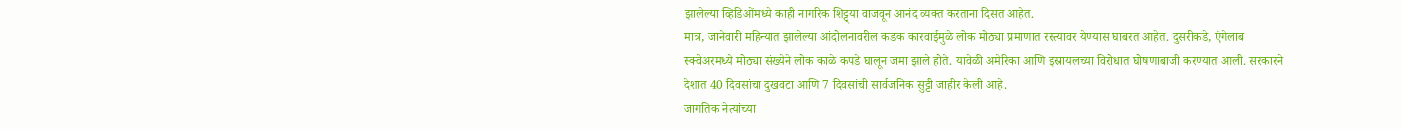झालेल्या व्हिडिओंमध्ये काही नागरिक शिट्ट्या वाजवून आनंद व्यक्त करताना दिसत आहेत.
मात्र, जानेवारी महिन्यात झालेल्या आंदोलनावरील कडक कारवाईमुळे लोक मोठ्या प्रमाणात रस्त्यावर येण्यास घाबरत आहेत. दुसरीकडे, एंगेलाब स्क्वेअरमध्ये मोठ्या संख्येने लोक काळे कपडे घालून जमा झाले होते. यावेळी अमेरिका आणि इस्रायलच्या विरोधात घोषणाबाजी करण्यात आली. सरकारने देशात 40 दिवसांचा दुखवटा आणि 7 दिवसांची सार्वजनिक सुट्टी जाहीर केली आहे.
जागतिक नेत्यांच्या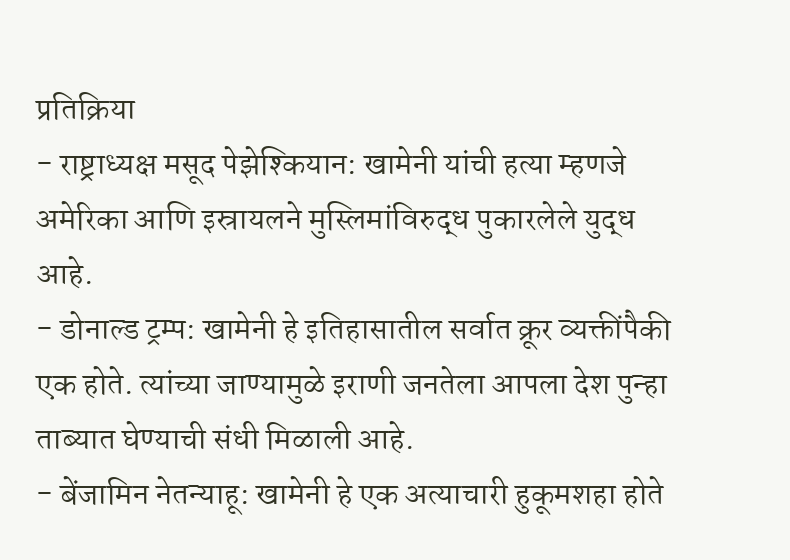प्रतिक्रिया
- राष्ट्राध्यक्ष मसूद पेझेश्कियान: खामेनी यांची हत्या म्हणजे अमेरिका आणि इस्रायलने मुस्लिमांविरुद्ध पुकारलेले युद्ध आहे.
- डोनाल्ड ट्रम्प: खामेनी हे इतिहासातील सर्वात क्रूर व्यक्तींपैकी एक होते. त्यांच्या जाण्यामुळे इराणी जनतेला आपला देश पुन्हा ताब्यात घेण्याची संधी मिळाली आहे.
- बेंजामिन नेतन्याहू: खामेनी हे एक अत्याचारी हुकूमशहा होते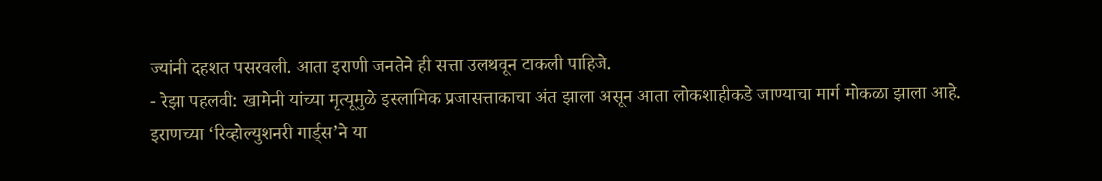ज्यांनी दहशत पसरवली. आता इराणी जनतेने ही सत्ता उलथवून टाकली पाहिजे.
- रेझा पहलवी: खामेनी यांच्या मृत्यूमुळे इस्लामिक प्रजासत्ताकाचा अंत झाला असून आता लोकशाहीकडे जाण्याचा मार्ग मोकळा झाला आहे.
इराणच्या ‘रिव्होल्युशनरी गार्ड्स’ने या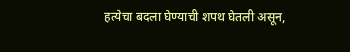हत्येचा बदला घेण्याची शपथ घेतली असून,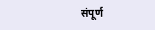संपूर्ण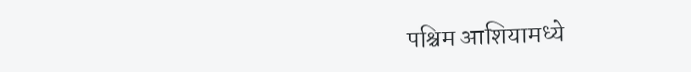पश्चिम आशियामध्ये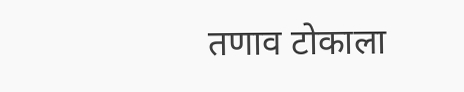तणाव टोकाला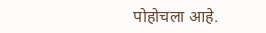पोहोचला आहे.